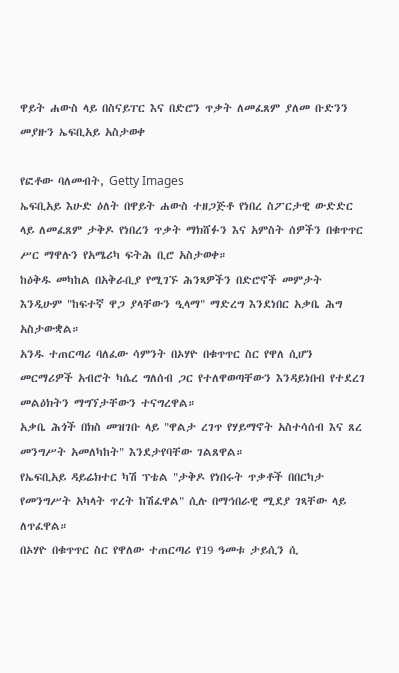ዋይት ሐውስ ላይ በስናይፐር እና በድሮን ጥቃት ለመፈጸም ያለመ ቡድንን መያዙን ኤፍቢአይ አስታወቀ

የፎቶው ባለመብት, Getty Images
ኤፍቢአይ እሁድ ዕለት በዋይት ሐውስ ተዘጋጅቶ የነበረ ስፖርታዊ ውድድር ላይ ለመፈጸም ታቅዶ የነበረን ጥቃት ማክሸፉን እና አምስት ሰዎችን በቁጥጥር ሥር ማዋሉን የአሜሪካ ፍትሕ ቢሮ አስታወቀ።
ከዕቅዱ መካከል በአቅራቢያ የሚገኙ ሕንጻዎችን በድሮኖች መምታት እንዲሁም "ከፍተኛ ዋጋ ያላቸውን ዒላማ" ማድረግ እንደነበር አቃቤ ሕግ አስታውቋል።
አንዱ ተጠርጣሪ ባለፈው ሳምንት በኦሃዮ በቁጥጥር ስር የዋለ ሲሆን መርማሪዎች አብሮት ካሴረ ግለሰብ ጋር የተለዋወጣቸውን እንዳይነበብ የተደረገ መልዕክትን ማግኘታቸውን ተናግረዋል።
አቃቤ ሕጎች በክስ መዝገቡ ላይ "ዋልታ ረገጥ የሃይማኖት አስተሳሰብ እና ጸረ መንግሥት አመለካከት" እንደታየባቸው ገልጸዋል።
የኤፍቢአይ ዳይሬክተር ካሽ ፕቴል "ታቅዶ የነበሩት ጥቃቶች በበርካታ የመንግሥት አካላት ጥረት ከሽፈዋል" ሲሉ በማኅበራዊ ሚደያ ገጻቸው ላይ ለጥፈዋል።
በኦሃዮ በቁጥጥር ስር የዋለው ተጠርጣሪ የ19 ዓመቱ ታይሲን ሲ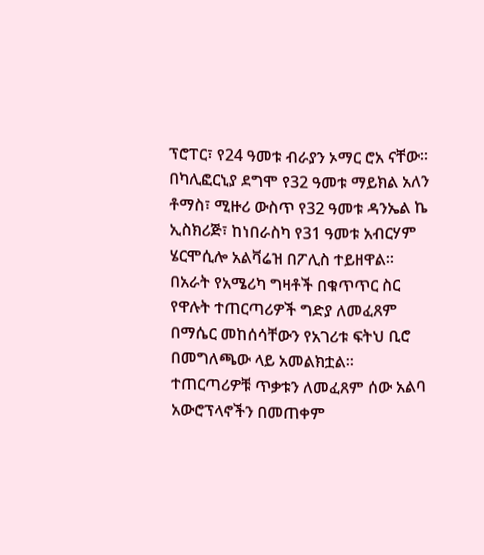ፕሮፐር፣ የ24 ዓመቱ ብራያን ኦማር ሮአ ናቸው።
በካሊፎርኒያ ደግሞ የ32 ዓመቱ ማይክል አለን ቶማስ፣ ሚዙሪ ውስጥ የ32 ዓመቱ ዳንኤል ኬ ኢስክሪጅ፣ ከነበራስካ የ31 ዓመቱ አብርሃም ሄርሞሲሎ አልቫሬዝ በፖሊስ ተይዘዋል።
በአራት የአሜሪካ ግዛቶች በቁጥጥር ስር የዋሉት ተጠርጣሪዎች ግድያ ለመፈጸም በማሴር መከሰሳቸውን የአገሪቱ ፍትህ ቢሮ በመግለጫው ላይ አመልክቷል።
ተጠርጣሪዎቹ ጥቃቱን ለመፈጸም ሰው አልባ አውሮፕላኖችን በመጠቀም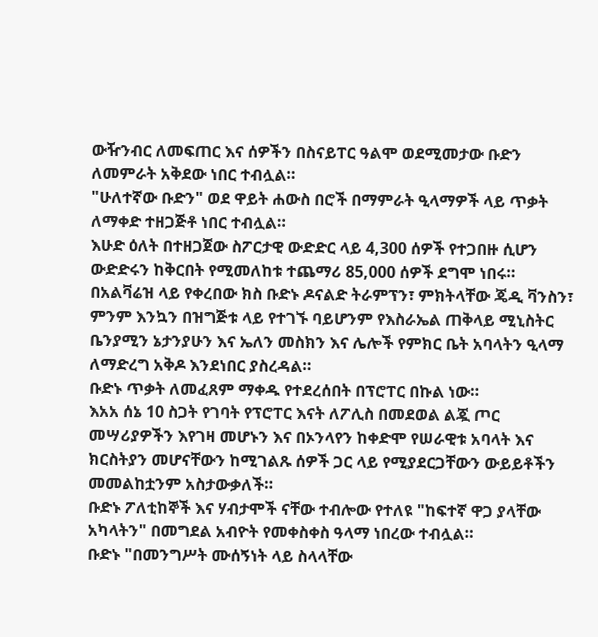ውዥንብር ለመፍጠር እና ሰዎችን በስናይፐር ዓልሞ ወደሚመታው ቡድን ለመምራት አቅደው ነበር ተብሏል።
"ሁለተኛው ቡድን" ወደ ዋይት ሐውስ በሮች በማምራት ዒላማዎች ላይ ጥቃት ለማቀድ ተዘጋጅቶ ነበር ተብሏል።
እሁድ ዕለት በተዘጋጀው ስፖርታዊ ውድድር ላይ 4,300 ሰዎች የተጋበዙ ሲሆን ውድድሩን ከቅርበት የሚመለከቱ ተጨማሪ 85,000 ሰዎች ደግሞ ነበሩ።
በአልቫሬዝ ላይ የቀረበው ክስ ቡድኑ ዶናልድ ትራምፕን፣ ምክትላቸው ጄዲ ቫንስን፣ ምንም እንኳን በዝግጅቱ ላይ የተገኙ ባይሆንም የእስራኤል ጠቅላይ ሚኒስትር ቤንያሚን ኔታንያሁን እና ኤለን መስክን እና ሌሎች የምክር ቤት አባላትን ዒላማ ለማድረግ አቅዶ እንደነበር ያስረዳል።
ቡድኑ ጥቃት ለመፈጸም ማቀዱ የተደረሰበት በፕሮፐር በኩል ነው።
እአአ ሰኔ 10 ስጋት የገባት የፕሮፐር እናት ለፖሊስ በመደወል ልጇ ጦር መሣሪያዎችን እየገዛ መሆኑን እና በኦንላየን ከቀድሞ የሠራዊቱ አባላት እና ክርስትያን መሆናቸውን ከሚገልጹ ሰዎች ጋር ላይ የሚያደርጋቸውን ውይይቶችን መመልከቷንም አስታውቃለች።
ቡድኑ ፖለቲከኞች እና ሃብታሞች ናቸው ተብሎው የተለዩ "ከፍተኛ ዋጋ ያላቸው አካላትን" በመግደል አብዮት የመቀስቀስ ዓላማ ነበረው ተብሏል።
ቡድኑ "በመንግሥት ሙሰኝነት ላይ ስላላቸው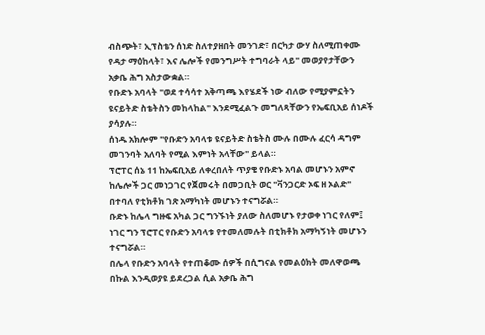ብስጭት፣ ኢፕስቴን ሰነድ ስለተያዘበት መንገድ፣ በርካታ ውሃ ስለሚጠቀሙ የዳታ ማዕከላት፣ እና ሌሎች የመንግሥት ተግባራት ላይ" መወያየታቸውን አቃቤ ሕግ አስታውቋል።
የቡድኑ አባላት "ወደ ተሳሳተ አቅጣጫ እየሄደች ነው ብለው የሚያምኗትን ዩናይትድ ስቴትስን መከላከል" እንደሚፈልጉ መግለጻቸውን የኤፍቢአይ ሰነዶች ያሳያሉ።
ሰነዱ አክሎም "የቡድን አባላቱ ዩናይትድ ስቴትስ ሙሉ በሙሉ ፈርሳ ዳግም መገንባት አለባት የሚል እምነት አላቸው" ይላል።
ፕሮፐር ሰኔ 11 ከኤፍቢአይ ለቀረበለት ጥያቄ የቡድኑ አባል መሆኑን አምኖ ከሌሎች ጋር መነጋገር የጀመሩት በመጋቢት ወር "ቫንጋርድ ኦፍ ዘ ኦልድ" በተባለ የቲክቶክ ገጽ አማካነት መሆኑን ተናግሯል።
ቡድኑ ከሌላ ግዙፍ አካል ጋር ግንኙነት ያለው ስለመሆኑ የታወቀ ነገር የለም፤ ነገር ግን ፕሮፐር የቡድን አባላቱ የተመለመሉት በቲክቶክ አማካኝነት መሆኑን ተናግሯል።
በሌላ የቡድን አባላት የተጠቆሙ ሰዎች በሲግናል የመልዕክት መለዋወጫ በኩል እንዲወያዩ ይደረጋል ሲል አቃቤ ሕግ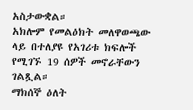አስታውቋል።
አክሎም የመልዕክት መለዋወጫው ላይ በተለያዩ የአገሪቱ ክፍሎች የሚገኙ 19 ሰዎች መኖራቸውን ገልጿል።
ማክሰኞ ዕለት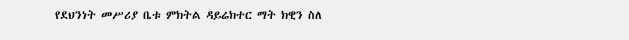የደህንነት መሥሪያ ቤቱ ምክትል ዳይሬክተር ማት ክዊን ስለ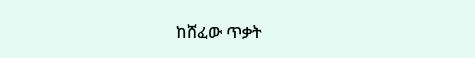ከሸፈው ጥቃት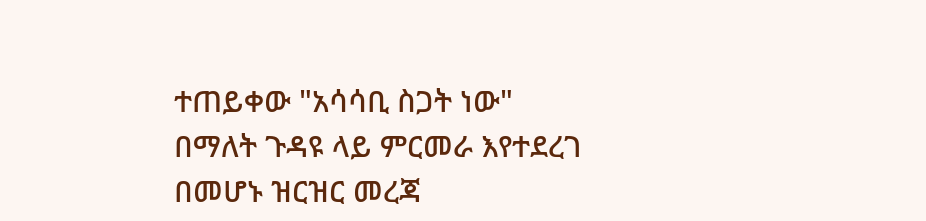ተጠይቀው "አሳሳቢ ስጋት ነው" በማለት ጉዳዩ ላይ ምርመራ እየተደረገ በመሆኑ ዝርዝር መረጃ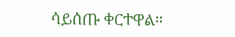ሳይሰጡ ቀርተዋል።